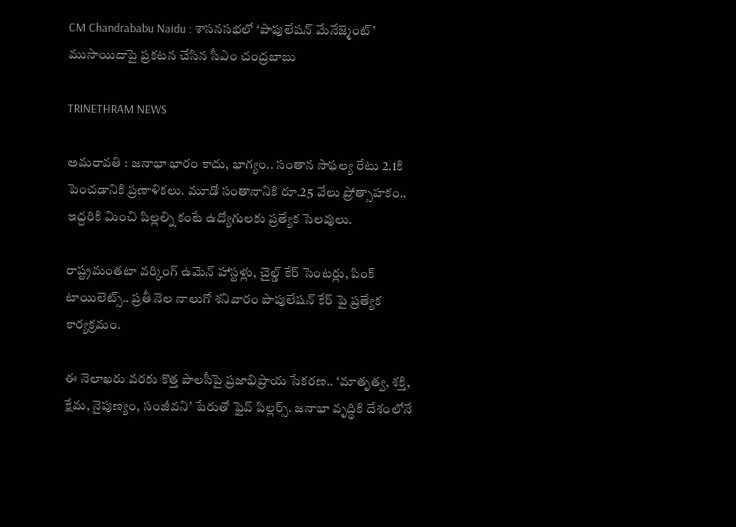CM Chandrababu Naidu : శాసనసభలో ‘పాపులేషన్ మేనేజ్మెంట్‌’ ముసాయిదాపై ప్రకటన చేసిన సీఎం చంద్రబాబు

TRINETHRAM NEWS

అమరావతి : జనాభా భారం కాదు, భాగ్యం.. సంతాన సాఫల్య రేటు 2.1కి పెంచడానికి ప్రణాళికలు. మూడో సంతానానికి రూ.25 వేలు ప్రోత్సాహకం.. ఇద్దరికి మించి పిల్లల్ని కంటే ఉద్యోగులకు ప్రత్యేక సెలవులు.

రాష్ట్రమంతటా వర్కింగ్ ఉమెన్ హాస్టళ్లు, చైల్డ్ కేర్ సెంటర్లు, పింక్ టాయిలెట్స్.. ప్రతీ నెల నాలుగో శనివారం పాపులేషన్ కేర్ పై ప్రత్యేక కార్యక్రమం.

ఈ నెలాఖరు వరకు కొత్త పాలసీపై ప్రజాభిప్రాయ సేకరణ.. ‘మాతృత్వ, శక్తి, క్షేమ, నైపుణ్యం, సంజీవని’ పేరుతో ఫైవ్ పిల్లర్స్. జనాభా వృద్ధికి దేశంలోనే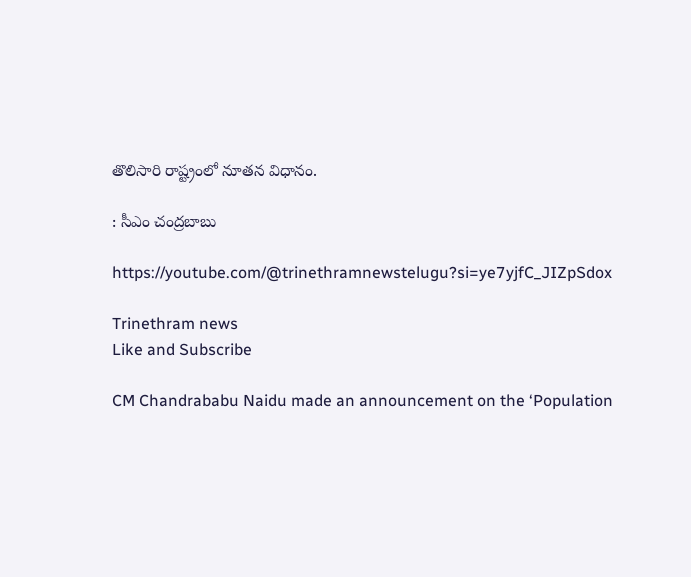తొలిసారి రాష్ట్రంలో నూతన విధానం.

: సీఎం చంద్రబాబు

https://youtube.com/@trinethramnewstelugu?si=ye7yjfC_JIZpSdox

Trinethram news
Like and Subscribe

CM Chandrababu Naidu made an announcement on the ‘Population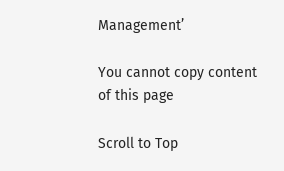Management’

You cannot copy content of this page

Scroll to Top